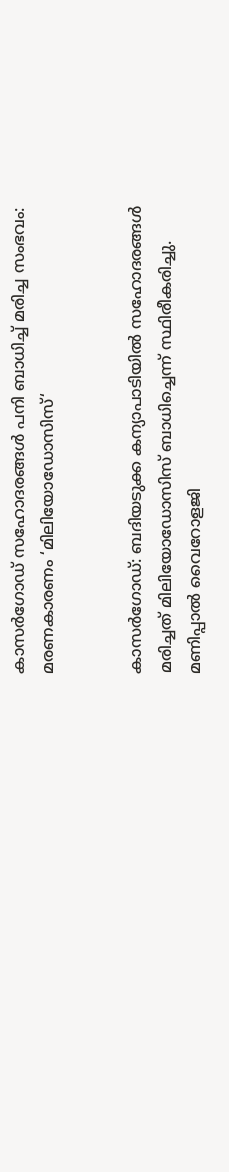കാസർഗോഡ് സഹോദരങ്ങൾ പനി ബാധിച്ച് മരിച്ച സംഭവം: മരണകാരണം ‘മിലിയോഡോസിസ്‍‘


കാസർഗോഡ്: ബദിയടുക്ക കന്യാപാടിയിൽ സഹോദരങ്ങൾ മരിച്ചത് മിലിയോഡോസിസ്‍ ബാധിച്ചെന്ന് സ്ഥിരീകരിച്ചു. മണിപ്പാൽ വൈറോളജി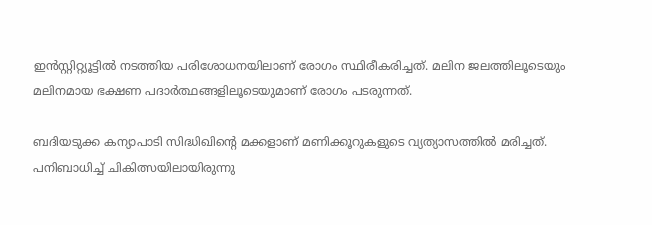ഇൻസ്റ്റിറ്റ്യൂട്ടിൽ നടത്തിയ പരിശോധനയിലാണ് രോഗം സ്ഥിരീകരിച്ചത്. മലിന ജലത്തിലൂടെയും മലിനമായ ഭക്ഷണ പദാർത്ഥങ്ങളിലൂടെയുമാണ് രോഗം പടരുന്നത്.

ബദിയടുക്ക കന്യാപാടി സിദ്ധിഖിന്റെ മക്കളാണ് മണിക്കൂറുകളുടെ വ്യത്യാസത്തിൽ മരിച്ചത്. പനിബാധിച്ച് ചികിത്സയിലായിരുന്നു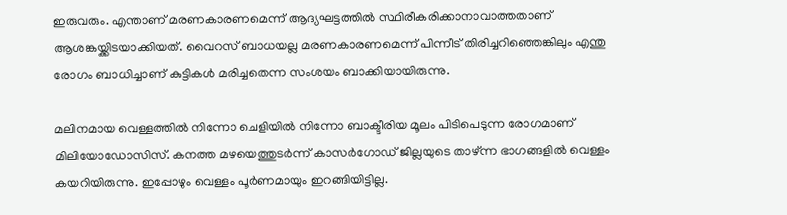ഇരുവരും. എന്താണ് മരണകാരണമെന്ന് ആദ്യഘട്ടത്തിൽ സ്ഥിരീകരിക്കാനാവാത്തതാണ് ആശങ്കയ്ക്കിടയാക്കിയത്. വൈറസ് ബാധയല്ല മരണകാരണമെന്ന് പിന്നീട് തിരിച്ചറിഞ്ഞെങ്കിലും എന്തു രോഗം ബാധിച്ചാണ് കുട്ടികൾ മരിച്ചതെന്ന സംശയം ബാക്കിയായിരുന്നു.

മലിനമായ വെള്ളത്തിൽ നിന്നോ ചെളിയിൽ നിന്നോ ബാക്ടീരിയ മൂലം പിടിപെടുന്ന രോഗമാണ് മിലിയോഡോസിസ്. കനത്ത മഴയെത്തുടർന്ന് കാസർഗോഡ് ജില്ലയുടെ താഴ്ന്ന ഭാഗങ്ങളിൽ വെള്ളം കയറിയിരുന്നു. ഇപ്പോഴും വെള്ളം പൂർണമായും ഇറങ്ങിയിട്ടില്ല.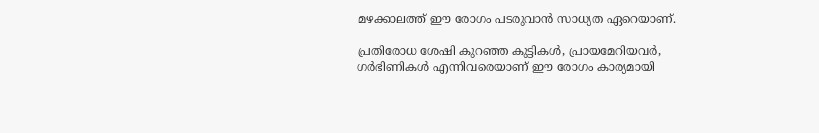മഴക്കാലത്ത് ഈ രോഗം പടരുവാൻ സാധ്യത ഏറെയാണ്.

പ്രതിരോധ ശേഷി കുറഞ്ഞ കുട്ടികൾ, പ്രായമേറിയവർ, ഗർഭിണികൾ എന്നിവരെയാണ് ഈ രോഗം കാര്യമായി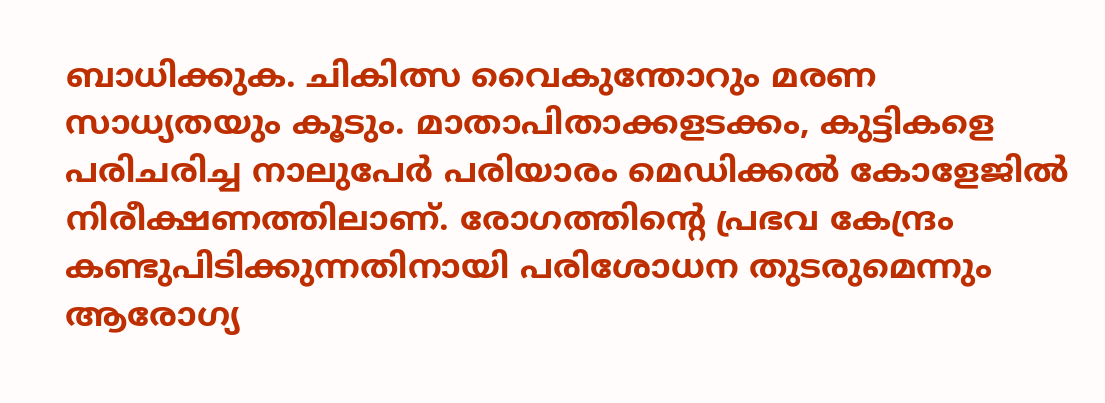ബാധിക്കുക. ചികിത്സ വൈകുന്തോറും മരണ സാധ്യതയും കൂടും. മാതാപിതാക്കളടക്കം, കുട്ടികളെ പരിചരിച്ച നാലുപേർ പരിയാരം മെഡിക്കൽ കോളേജിൽ നിരീക്ഷണത്തിലാണ്. രോഗത്തിന്റെ പ്രഭവ കേന്ദ്രം കണ്ടുപിടിക്കുന്നതിനായി പരിശോധന തുടരുമെന്നും ആരോഗ്യ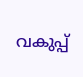വകുപ്പ്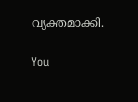വ്യക്തമാക്കി.

You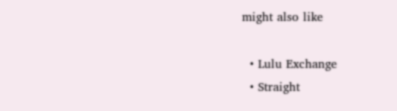might also like

  • Lulu Exchange
  • Straight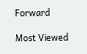Forward

Most Viewed